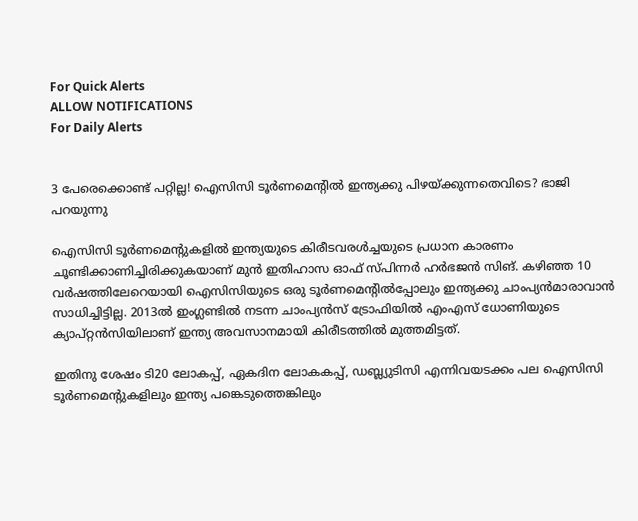For Quick Alerts
ALLOW NOTIFICATIONS
For Daily Alerts


3 പേരെക്കൊണ്ട് പറ്റില്ല! ഐസിസി ടൂര്‍ണമെന്റില്‍ ഇന്ത്യക്കു പിഴയ്ക്കുന്നതെവിടെ? ഭാജി പറയുന്നു

ഐസിസി ടൂര്‍ണമെന്റുകളില്‍ ഇന്ത്യയുടെ കിരീടവരള്‍ച്ചയുടെ പ്രധാന കാരണം ചൂണ്ടിക്കാണിച്ചിരിക്കുകയാണ് മുന്‍ ഇതിഹാസ ഓഫ് സ്പിന്നര്‍ ഹര്‍ഭജന്‍ സിങ്. കഴിഞ്ഞ 10 വര്‍ഷത്തിലേറെയായി ഐസിസിയുടെ ഒരു ടൂര്‍ണമെന്റില്‍പ്പോലും ഇന്ത്യക്കു ചാംപ്യന്‍മാരാവാന്‍ സാധിച്ചിട്ടില്ല. 2013ല്‍ ഇംഗ്ലണ്ടില്‍ നടന്ന ചാംപ്യന്‍സ് ട്രോഫിയില്‍ എംഎസ് ധോണിയുടെ ക്യാപ്റ്റന്‍സിയിലാണ് ഇന്ത്യ അവസാനമായി കിരീടത്തില്‍ മുത്തമിട്ടത്.

ഇതിനു ശേഷം ടി20 ലോകപ്പ്, ഏകദിന ലോകകപ്പ്, ഡബ്ല്യുടിസി എന്നിവയടക്കം പല ഐസിസി ടൂര്‍ണമെന്റുകളിലും ഇന്ത്യ പങ്കെടുത്തെങ്കിലും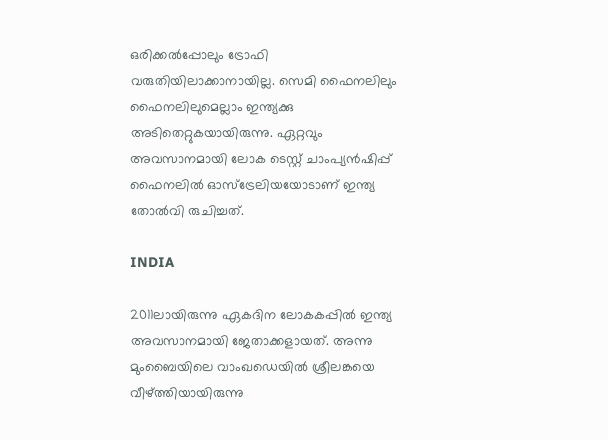ഒരിക്കല്‍പ്പോലും ട്രോഫി വരുതിയിലാക്കാനായില്ല. സെമി ഫൈനലിലും ഫൈനലിലുമെല്ലാം ഇന്ത്യക്കു അടിതെറ്റുകയായിരുന്നു. ഏറ്റവും അവസാനമായി ലോക ടെസ്റ്റ് ചാംപ്യന്‍ഷിപ്പ് ഫൈനലില്‍ ഓസ്‌ട്രേലിയയോടാണ് ഇന്ത്യ തോല്‍വി രുചിച്ചത്.

INDIA

2011ലായിരുന്നു ഏകദിന ലോകകപ്പില്‍ ഇന്ത്യ അവസാനമായി ജേതാക്കളായത്. അന്നു മുംബൈയിലെ വാംഖഡെയില്‍ ശ്രീലങ്കയെ വീഴ്ത്തിയായിരുന്നു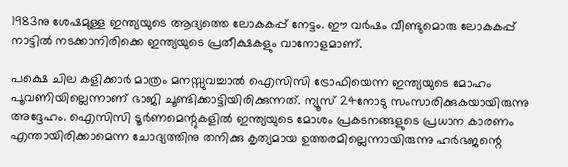1983നു ശേഷമുള്ള ഇന്ത്യയുടെ ആദ്യത്തെ ലോകകപ്പ് നേട്ടം. ഈ വര്‍ഷം വീണ്ടുമൊരു ലോകകപ്പ് നാട്ടില്‍ നടക്കാനിരിക്കെ ഇന്ത്യയുടെ പ്രതീക്ഷകളും വാനോളമാണ്.

പക്ഷെ ചില കളിക്കാര്‍ മാത്രം മനസ്സുവച്ചാല്‍ ഐസിസി ട്രോഫിയെന്ന ഇന്ത്യയുടെ മോഹം പൂവണിയില്ലെന്നാണ് ഭാജി ചൂണ്ടിക്കാട്ടിയിരിക്കുന്നത്. ന്യൂസ് 24നോടു സംസാരിക്കുകയായിരുന്നു അദ്ദേഹം. ഐസിസി ടൂര്‍ണമെന്റുകളില്‍ ഇന്ത്യയുടെ മോശം പ്രകടനങ്ങളുടെ പ്രധാന കാരണം എന്തായിരിക്കാമെന്ന ചോദ്യത്തിനു തനിക്കു കൃത്യമായ ഉത്തരമില്ലെന്നായിരുന്നു ഹര്‍ഭജന്റെ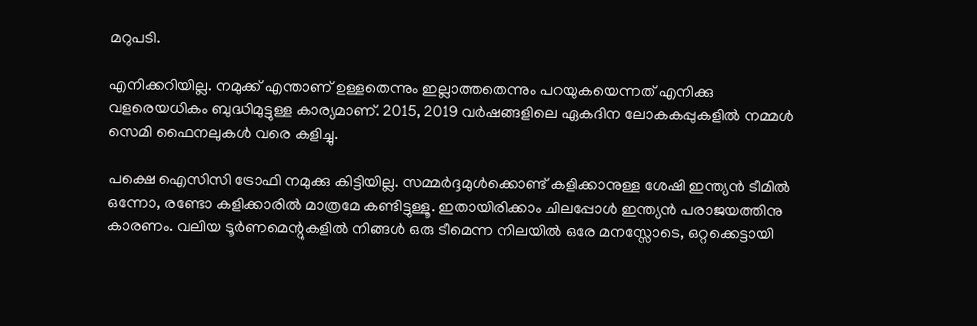മറുപടി.

എനിക്കറിയില്ല. നമുക്ക് എന്താണ് ഉള്ളതെന്നും ഇല്ലാത്തതെന്നും പറയുകയെന്നത് എനിക്കു വളരെയധികം ബുദ്ധിമുട്ടുള്ള കാര്യമാണ്. 2015, 2019 വര്‍ഷങ്ങളിലെ ഏകദിന ലോകകപ്പുകളില്‍ നമ്മള്‍ സെമി ഫൈനലുകള്‍ വരെ കളിച്ചു.

പക്ഷെ ഐസിസി ട്രോഫി നമുക്കു കിട്ടിയില്ല. സമ്മര്‍ദ്ദമുള്‍ക്കൊണ്ട് കളിക്കാനുള്ള ശേഷി ഇന്ത്യന്‍ ടീമില്‍ ഒന്നോ, രണ്ടോ കളിക്കാരില്‍ മാത്രമേ കണ്ടിട്ടുള്ളൂ. ഇതായിരിക്കാം ചിലപ്പോള്‍ ഇന്ത്യന്‍ പരാജയത്തിനു കാരണം. വലിയ ടൂര്‍ണമെന്റുകളില്‍ നിങ്ങള്‍ ഒരു ടീമെന്ന നിലയില്‍ ഒരേ മനസ്സോടെ, ഒറ്റക്കെട്ടായി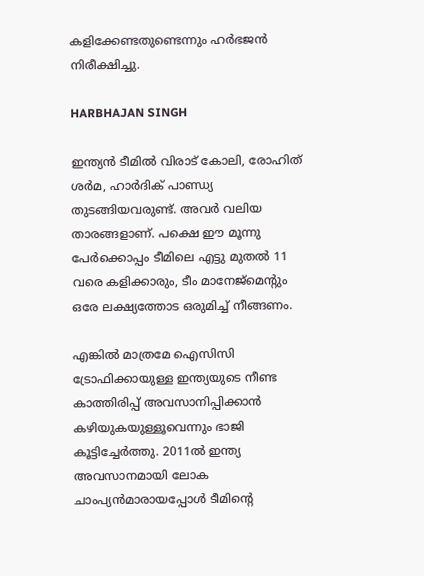കളിക്കേണ്ടതുണ്ടെന്നും ഹര്‍ഭജന്‍ നിരീക്ഷിച്ചു.

HARBHAJAN SINGH

ഇന്ത്യന്‍ ടീമില്‍ വിരാട് കോലി, രോഹിത് ശര്‍മ, ഹാര്‍ദിക് പാണ്ഡ്യ തുടങ്ങിയവരുണ്ട്. അവര്‍ വലിയ താരങ്ങളാണ്. പക്ഷെ ഈ മൂന്നു പേര്‍ക്കൊപ്പം ടീമിലെ എട്ടു മുതല്‍ 11 വരെ കളിക്കാരും, ടീം മാനേജ്‌മെന്റും ഒരേ ലക്ഷ്യത്തോട ഒരുമിച്ച് നീങ്ങണം.

എങ്കില്‍ മാത്രമേ ഐസിസി ട്രോഫിക്കായുള്ള ഇന്ത്യയുടെ നീണ്ട കാത്തിരിപ്പ് അവസാനിപ്പിക്കാന്‍ കഴിയുകയുള്ളൂവെന്നും ഭാജി കൂട്ടിച്ചേര്‍ത്തു. 2011ല്‍ ഇന്ത്യ അവസാനമായി ലോക ചാംപ്യന്‍മാരായപ്പോള്‍ ടീമിന്റെ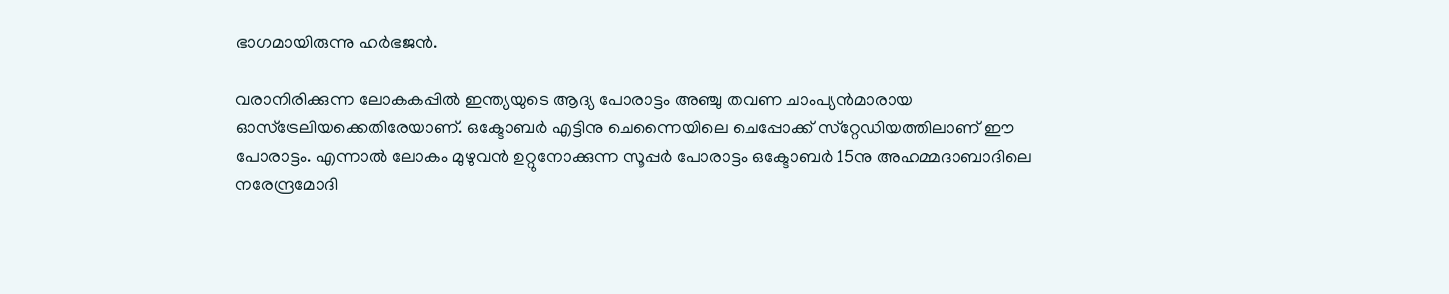ഭാഗമായിരുന്നു ഹര്‍ഭജന്‍.

വരാനിരിക്കുന്ന ലോകകപ്പില്‍ ഇന്ത്യയുടെ ആദ്യ പോരാട്ടം അഞ്ചു തവണ ചാംപ്യന്‍മാരായ ഓസ്‌ട്രേലിയക്കെതിരേയാണ്. ഒക്ടോബര്‍ എട്ടിനു ചെന്നൈയിലെ ചെപ്പോക്ക് സ്‌റ്റേഡിയത്തിലാണ് ഈ പോരാട്ടം. എന്നാല്‍ ലോകം മുഴുവന്‍ ഉറ്റുനോക്കുന്ന സൂപ്പര്‍ പോരാട്ടം ഒക്ടോബര്‍ 15നു അഹമ്മദാബാദിലെ നരേന്ദ്രമോദി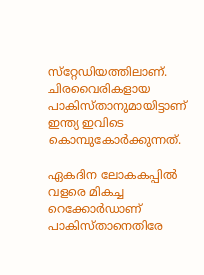സ്‌റ്റേഡിയത്തിലാണ്. ചിരവൈരികളായ പാകിസ്താനുമായിട്ടാണ് ഇന്ത്യ ഇവിടെ കൊമ്പുകോര്‍ക്കുന്നത്.

ഏകദിന ലോകകപ്പില്‍ വളരെ മികച്ച റെക്കോര്‍ഡാണ് പാകിസ്താനെതിരേ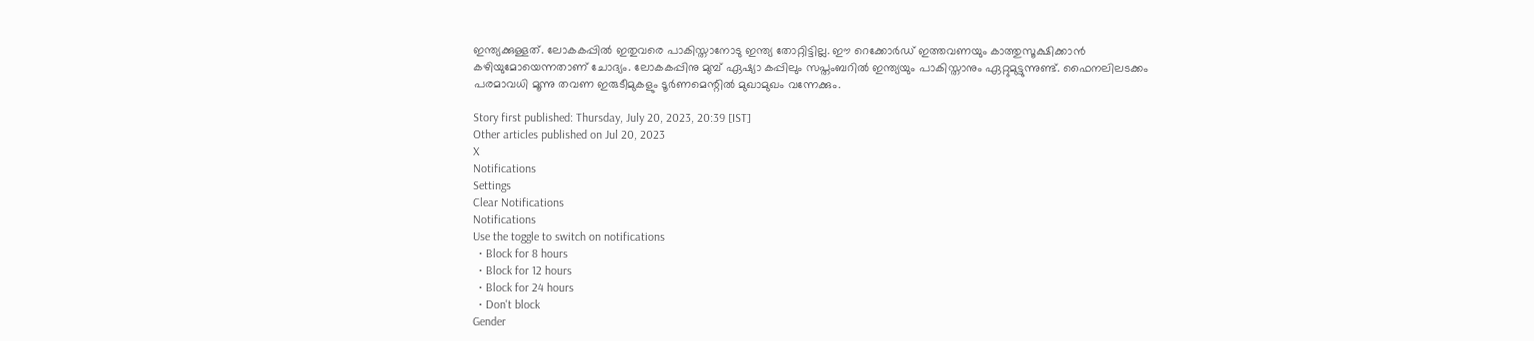ഇന്ത്യക്കുള്ളത്. ലോകകപ്പില്‍ ഇതുവരെ പാകിസ്താനോടു ഇന്ത്യ തോറ്റിട്ടില്ല. ഈ റെക്കോര്‍ഡ് ഇത്തവണയും കാത്തുസൂക്ഷിക്കാന്‍ കഴിയുമോയെന്നതാണ് ചോദ്യം. ലോകകപ്പിനു മുമ്പ് ഏഷ്യാ കപ്പിലും സപ്തംബറില്‍ ഇന്ത്യയും പാകിസ്താനും ഏറ്റുമുട്ടുന്നുണ്ട്. ഫൈനലിലടക്കം പരമാവധി മൂന്നു തവണ ഇരുടീമുകളും ടൂര്‍ണമെന്റില്‍ മുഖാമുഖം വന്നേക്കും.

Story first published: Thursday, July 20, 2023, 20:39 [IST]
Other articles published on Jul 20, 2023
X
Notifications
Settings
Clear Notifications
Notifications
Use the toggle to switch on notifications
  • Block for 8 hours
  • Block for 12 hours
  • Block for 24 hours
  • Don't block
Gender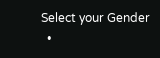Select your Gender
  •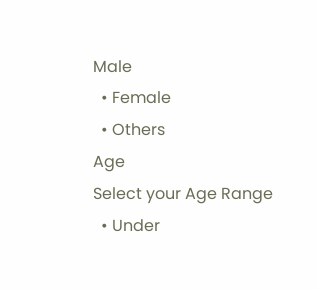Male
  • Female
  • Others
Age
Select your Age Range
  • Under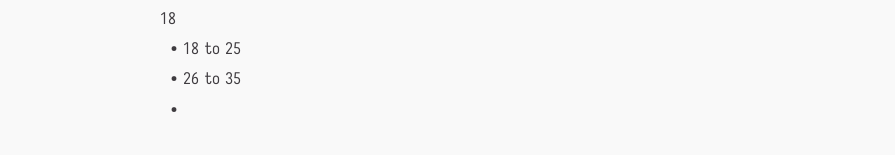18
  • 18 to 25
  • 26 to 35
  •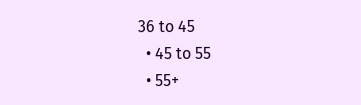36 to 45
  • 45 to 55
  • 55+